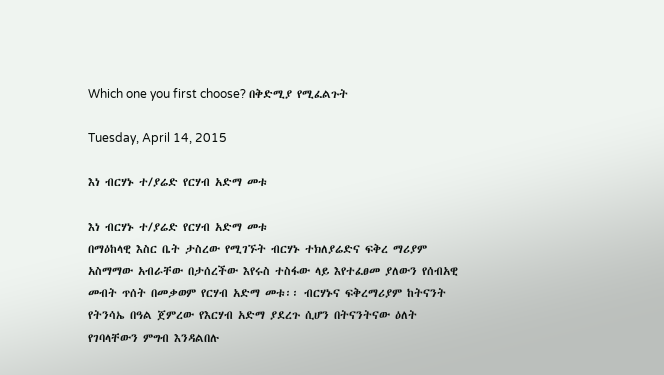Which one you first choose? በቅድሚያ የሚፈልጉት

Tuesday, April 14, 2015

እነ ብርሃኑ ተ/ያሬድ የርሃብ አድማ መቱ

እነ ብርሃኑ ተ/ያሬድ የርሃብ አድማ መቱ
በማዕከላዊ እስር ቤት ታስረው የሚገኙት ብርሃኑ ተክለያሬድና ፍቅረ ማሪያም አስማማው አብራቸው በታሰረችው እየሩስ ተስፋው ላይ እየተፈፀመ ያለውን የሰብአዊ መብት ጥሰት በመቃወም የርሃብ አድማ መቱ፡፡ ብርሃኑና ፍቅረማሪያም ከትናንት የትንሳኤ በዓል ጀምረው የእርሃብ አድማ ያደረጉ ሲሆን በትናንትናው ዕለት የገባላቸውን ምግብ እንዳልበሉ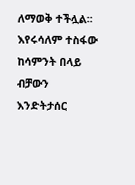ለማወቅ ተችሏል፡፡
እየሩሳለም ተስፋው ከሳምንት በላይ ብቻውን እንድትታሰር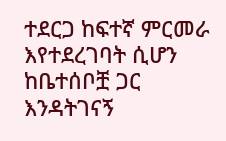ተደርጋ ከፍተኛ ምርመራ እየተደረገባት ሲሆን ከቤተሰቦቿ ጋር እንዳትገናኝ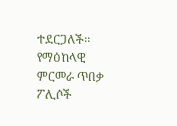ተደርጋለች፡፡ የማዕከላዊ ምርመራ ጥበቃ ፖሊሶች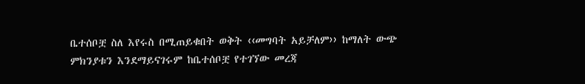ቤተሰቦቿ ስለ እየሩስ በሚጠይቁበት ወቅት ‹‹መግባት አይቻለም›› ከማለት ውጭ ምክንያቱን እንደማይናገሩም ከቤተሰቦቿ የተገኘው መረጃ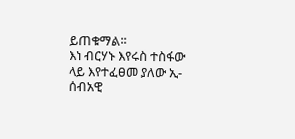ይጠቁማል፡፡
እነ ብርሃኑ እየሩስ ተስፋው ላይ እየተፈፀመ ያለው ኢ-ሰብአዊ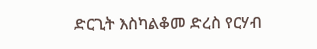ድርጊት እስካልቆመ ድረስ የርሃብ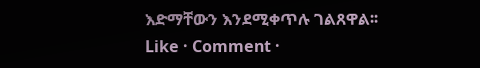እድማቸውን እንደሚቀጥሉ ገልጸዋል፡፡
Like · Comment ·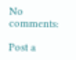No comments:

Post a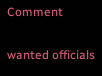Comment

wanted officials